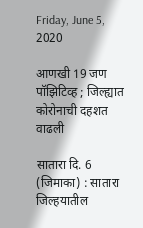Friday, June 5, 2020

आणखी 19 जण पॉझिटिव्ह ; जिल्ह्यात कोरोनाची दहशत वाढली

सातारा दि. 6 (जिमाका) : सातारा जिल्हयातील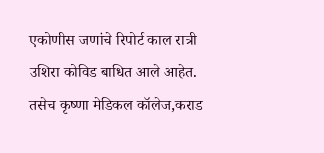एकोणीस जणांचे रिपोर्ट काल रात्री उशिरा कोविड बाधित आले आहेत. तसेच कृष्णा मेडिकल कॉलेज,कराड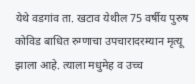येथे वडगांव ता. खटाव येथील 75 वर्षीय पुरुष कोविड बाधित रुग्णाचा उपचारादरम्यान मृत्यू झाला आहे. त्याला मधुमेह व उच्च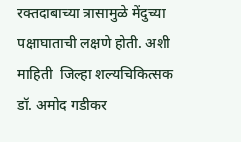रक्तदाबाच्या त्रासामुळे मेंदुच्या पक्षाघाताची लक्षणे होती. अशी माहिती  जिल्हा शल्यचिकित्सक  डॉ. अमोद गडीकर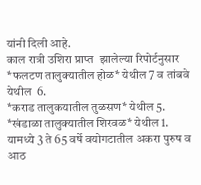यांनी दिली आहे.
काल रात्री उशिरा प्राप्त  झालेल्या रिपोर्टनुसार *फलटण तालुक्यातील होळ* येथील 7 व तांबवे येथील  6.
*कराड तालुकयातील तुळसण* येथील 5.
*खंडाळा तालुक्यातील शिरवळ* येथील 1.
यामध्ये 3 ते 65 वर्षे वयोगटातील अकरा पुरुष व आठ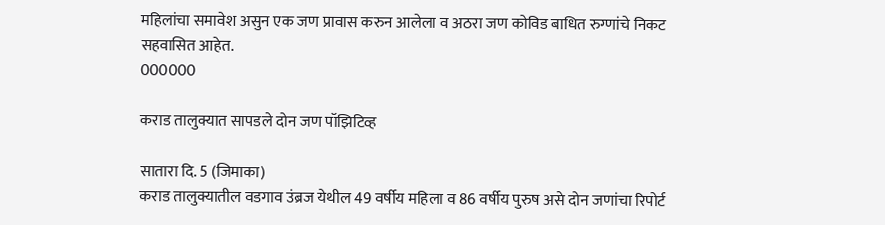महिलांचा समावेश असुन एक जण प्रावास करुन आलेला व अठरा जण कोविड बाधित रुग्णांचे निकट सहवासित आहेत.
000000

कराड तालुक्यात सापडले दोन जण पॉझिटिव्ह

सातारा दि. 5 (जिमाका)
कराड तालुक्यातील वडगाव उंब्रज येथील 49 वर्षीय महिला व 86 वर्षीय पुरुष असे दोन जणांचा रिपोर्ट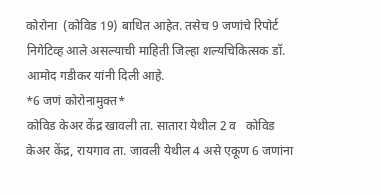कोरोना  (कोविड 19) बाधित आहेत. तसेच 9 जणांचे रिपोर्ट निगेटिव्ह आले असल्याची माहिती जिल्हा शल्यचिकित्सक डॉ. आमोद गडीकर यांनी दिली आहे.
*6 जणं कोरोनामुक्त*
कोविड केअर केंद्र खावली ता. सातारा येथील 2 व   कोविड  केअर केंद्र, रायगाव ता. जावली येथील 4 असे एकूण 6 जणांना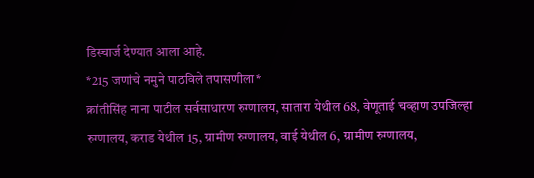डिस्चार्ज देण्यात आला आहे.
*215 जणांचे नमुने पाठविले तपासणीला*
क्रांतीसिंह नाना पाटील सर्वसाधारण रुग्णालय, सातारा येथील 68, वेणूताई चव्हाण उपजिल्हा रुग्णालय, कराड येथील 15, ग्रामीण रुग्णालय, वाई येथील 6, ग्रामीण रुग्णालय,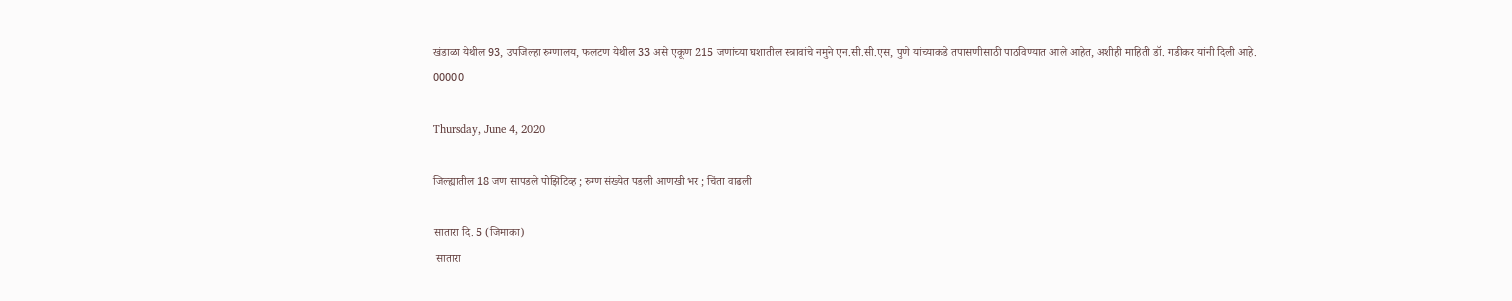खंडाळा येथील 93, उपजिल्हा रुग्णालय, फलटण येथील 33 असे एकूण 215 जणांच्या घशातील स्त्रावांचे नमुने एन.सी.सी.एस, पुणे यांच्याकडे तपासणीसाठी पाठविण्यात आले आहेत, अशीही माहिती डॉ. गडीकर यांनी दिली आहे.
00000

Thursday, June 4, 2020

जिल्ह्यातील 18 जण सापडले पोझिटिव्ह ; रुग्ण संख्येत पडली आणखी भर ; चिंता वाढली

सातारा दि. 5 (जिमाका)
 सातारा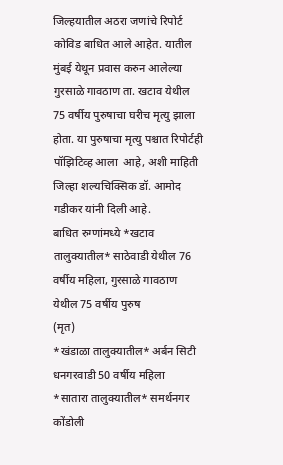जिल्हयातील अठरा जणांचे रिपोर्ट कोविड बाधित आले आहेत. यातील मुंबई येथून प्रवास करुन आलेल्या गुरसाळे गावठाण ता. खटाव येथील 75 वर्षीय पुरुषाचा घरीच मृत्यु झाला होता. या पुरुषाचा मृत्यु पश्चात रिपोर्टही पॉझिटिव्ह आला  आहे, अशी माहिती  जिल्हा शल्यचिक्सिक डॉ. आमोद गडीकर यांनी दिली आहे.
बाधित रुग्णांमध्ये *खटाव तालुक्यातील* साठेवाडी येथील 76 वर्षीय महिला, गुरसाळे गावठाण येथील 75 वर्षीय पुरुष
(मृत)
*खंडाळा तालुक्यातील* अर्बन सिटी धनगरवाडी 50 वर्षीय महिला
*सातारा तालुक्यातील* समर्थनगर कोंडोली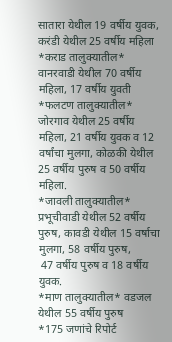सातारा येथील 19 वर्षीय युवक, करंडी येथील 25 वर्षीय महिला
*कराड तालुक्यातील* वानरवाडी येथील 70 वर्षीय महिला, 17 वर्षीय युवती
*फलटण तालुक्यातील* जोरगाव येथील 25 वर्षीय महिला, 21 वर्षीय युवक व 12 वर्षांचा मुलगा, कोळकी येथील
25 वर्षीय पुरुष व 50 वर्षीय महिला.
*जावली तालुक्यातील* प्रभूचीवाडी येथील 52 वर्षीय पुरुष, कावडी येथील 15 वर्षाचा मुलगा, 58 वर्षीय पुरुष,
 47 वर्षीय पुरुष व 18 वर्षीय युवक.
*माण तालुक्यातील* वडजल येथील 55 वर्षीय पुरुष
*175 जणांचे रिपोर्ट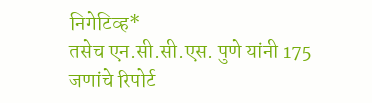निगेटिव्ह*
तसेच एन.सी.सी.एस. पुणे यांनी 175 जणांचे रिपोर्ट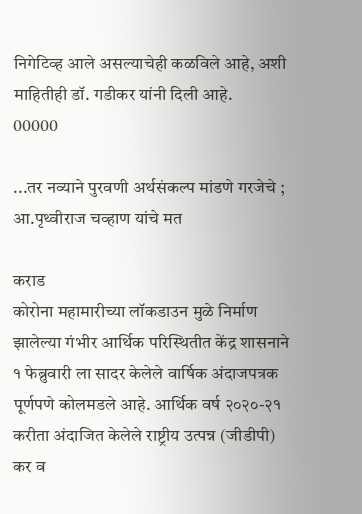निगेटिव्ह आले असल्याचेही कळविले आहे, अशी माहितीही डॉ. गडीकर यांनी दिली आहे.
00000

...तर नव्याने पुरवणी अर्थसंकल्प मांडणे गरजेचे ; आ.पृथ्वीराज चव्हाण यांचे मत

कराड
कोरोना महामारीच्या लॉकडाउन मुळे निर्माण झालेल्या गंभीर आर्थिक परिस्थितीत केंद्र शासनाने १ फेब्रुवारी ला सादर केलेले वार्षिक अंदाजपत्रक पूर्णपणे कोलमडले आहे. आर्थिक वर्ष २०२०-२१ करीता अंदाजित केलेले राष्ट्रीय उत्पन्न (जीडीपी) कर व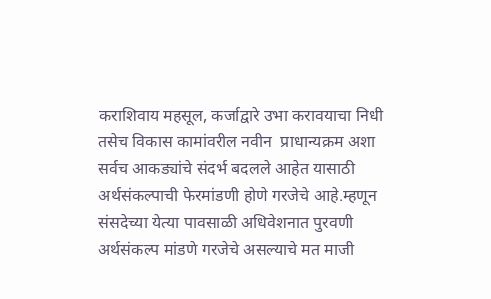कराशिवाय महसूल, कर्जाद्वारे उभा करावयाचा निधी तसेच विकास कामांवरील नवीन  प्राधान्यक्रम अशा सर्वच आकड्यांचे संदर्भ बदलले आहेत यासाठी अर्थसंकल्पाची फेरमांडणी होणे गरजेचे आहे.म्हणून संसदेच्या येत्या पावसाळी अधिवेशनात पुरवणी अर्थसंकल्प मांडणे गरजेचे असल्याचे मत माजी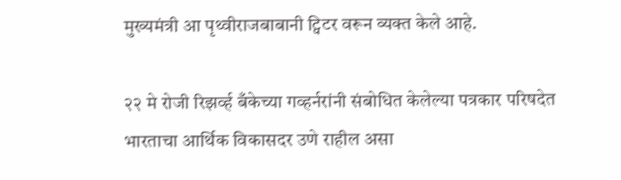मुख्यमंत्री आ पृथ्वीराजबाबानी ट्विटर वरून व्यक्त केले आहे.

२२ मे रोजी रिझर्व्ह बँकेच्या गव्हर्नरांनी संबोधित केलेल्या पत्रकार परिषदेत भारताचा आर्थिक विकासदर उणे राहील असा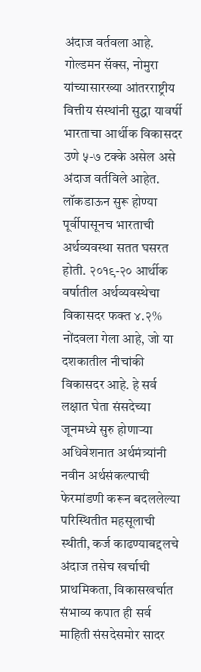अंदाज वर्तवला आहे. गोल्डमन सॅक्स, नोमुरा यांच्यासारख्या आंतरराष्ट्रीय वित्तीय संस्थांनी सुद्धा यावर्षी भारताचा आर्थीक विकासदर उणे ५-७ टक्के असेल असे अंदाज वर्तविले आहेत.
लॉकडाऊन सुरू होण्या पूर्वीपासूनच भारताची अर्थव्यवस्था सतत घसरत होती. २०१९-२० आर्थीक वर्षातील अर्थव्यवस्थेचा विकासदर फक्त ४.२% नोंदवला गेला आहे, जो या दशकातील नीचांकी विकासदर आहे. हे सर्व लक्षात घेता संसदेच्या जूनमध्ये सुरु होणाऱ्या अधिवेशनात अर्थमंत्र्यांनी नवीन अर्थसंकल्पाची फेरमांडणी करून बदललेल्या परिस्थितीत महसूलाची स्थीती, कर्ज काढण्याबद्दलचे अंदाज तसेच खर्चाची प्राथमिकता, विकासखर्चात संभाव्य कपात ही सर्व माहिती संसदेसमोर सादर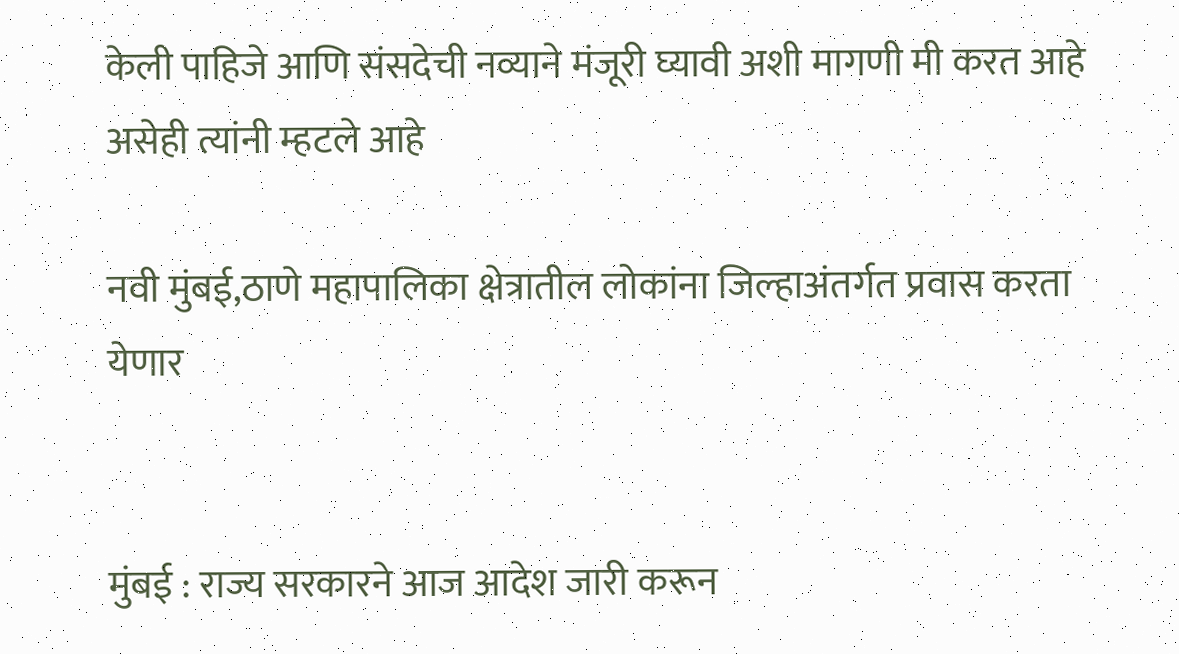केली पाहिजे आणि संसदेची नव्याने मंजूरी घ्यावी अशी मागणी मी करत आहे असेही त्यांनी म्हटले आहे

नवी मुंबई,ठाणे महापालिका क्षेत्रातील लोकांना जिल्हाअंतर्गत प्रवास करता येणार


मुंबई : राज्य सरकारने आज आदेश जारी करून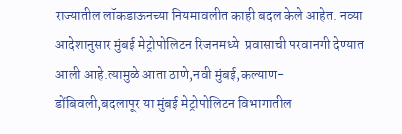राज्यातील लॉकडाऊनच्या नियमावलीत काही बदल केले आहेत. नव्या आदेशानुसार मुंबई मेट्रोपोलिटन रिजनमध्ये  प्रवासाची परवानगी देण्यात आली आहे.त्यामुळे आता ठाणे,नवी मुंबई,कल्याण-डोंबिवली,बदलापूर या मुंबई मेट्रोपोलिटन विभागातील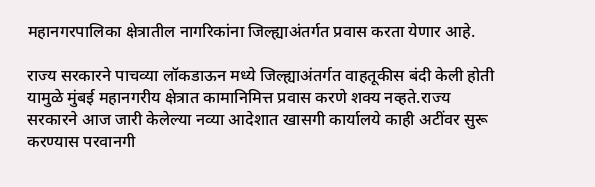महानगरपालिका क्षेत्रातील नागरिकांना जिल्ह्याअंतर्गत प्रवास करता येणार आहे.

राज्य सरकारने पाचव्या लॉकडाऊन मध्ये जिल्ह्याअंतर्गत वाहतूकीस बंदी केली होती यामुळे मुंबई महानगरीय क्षेत्रात कामानिमित्त प्रवास करणे शक्य नव्हते.राज्य सरकारने आज जारी केलेल्या नव्या आदेशात खासगी कार्यालये काही अटींवर सुरू करण्यास परवानगी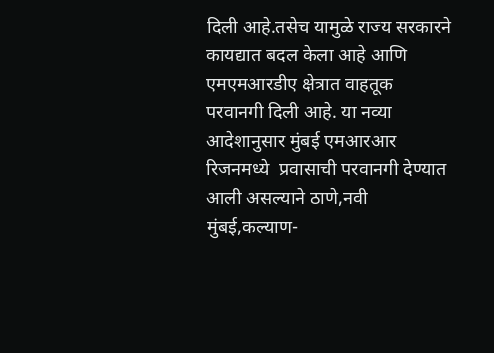दिली आहे.तसेच यामुळे राज्य सरकारने कायद्यात बदल केला आहे आणि एमएमआरडीए क्षेत्रात वाहतूक परवानगी दिली आहे. या नव्या आदेशानुसार मुंबई एमआरआर रिजनमध्ये  प्रवासाची परवानगी देण्यात आली असल्याने ठाणे,नवी मुंबई,कल्याण-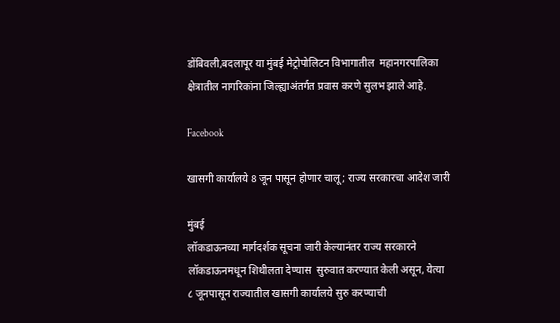डोंबिवली,बदलापूर या मुंबई मेट्रोपोलिटन विभागातील  महानगरपालिका क्षेत्रातील नागरिकांना जिल्ह्याअंतर्गत प्रवास करणे सुलभ झाले आहे.

Facebook

खासगी कार्यालये 8 जून पासून होणार चालू ; राज्य सरकारचा आदेश जारी

मुंबई
लॉकडाऊनच्या मार्गदर्शक सूचना जारी केल्यानंतर राज्य सरकारने लॉकडाऊनमधून शिथीलता देण्यास  सुरुवात करण्यात केली असून, येत्या ८ जूनपासून राज्यातील खासगी कार्यालये सुरु करण्याची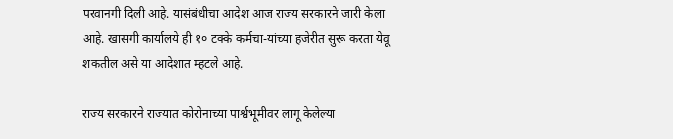परवानगी दिली आहे. यासंबंधीचा आदेश आज राज्य सरकारने जारी केला आहे. खासगी कार्यालये ही १० टक्के कर्मचा-यांच्या हजेरीत सुरू करता येवू शकतील असे या आदेशात म्हटले आहे.

राज्य सरकारने राज्यात कोरोनाच्या पार्श्वभूमीवर लागू केलेल्या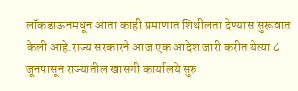लॉकडाऊनमधून आता काही प्रमाणात शिथीलता देण्यास सुरूवात केली आहे.राज्य सरकारने आज एक आदेश जारी करीत येत्या ८ जूनपासून राज्यातील खासगी कार्यालये सुरु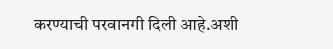करण्याची परवानगी दिली आहे.अशी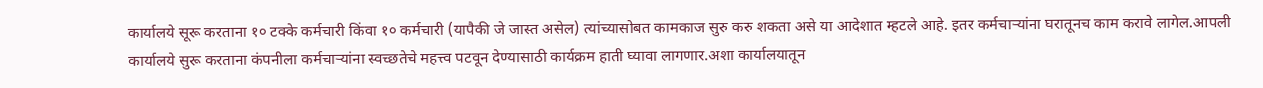कार्यालये सूरू करताना १० टक्के कर्मचारी किंवा १० कर्मचारी (यापैकी जे जास्त असेल) त्यांच्यासोबत कामकाज सुरु करु शकता असे या आदेशात म्हटले आहे. इतर कर्मचाऱ्यांना घरातूनच काम करावे लागेल.आपली कार्यालये सुरू करताना कंपनीला कर्मचाऱ्यांना स्वच्छतेचे महत्त्व पटवून देण्यासाठी कार्यक्रम हाती घ्यावा लागणार.अशा कार्यालयातून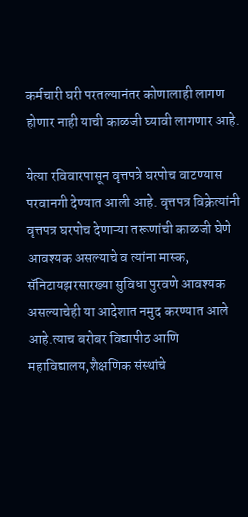कर्मचारी घरी परतल्यानंतर कोणालाही लागण होणार नाही याची काळजी घ्यावी लागणार आहे.

येत्या रविवारपासून वृत्तपत्रे घरपोच वाटण्यास परवानगी देण्यात आली आहे. वृत्तपत्र विक्रेत्यांनी वृत्तपत्र घरपोच देणाऱ्या तरूणांची काळजी घेणे आवश्यक असल्याचे व त्यांना मास्क, सॅनिटायझरसारख्या सुविधा पुरवणे आवश्यक असल्याचेही या आदेशात नमुद करण्यात आले आहे.त्याच बरोबर विद्यापीठ आणि महाविद्यालय,शैक्षणिक संस्थांचे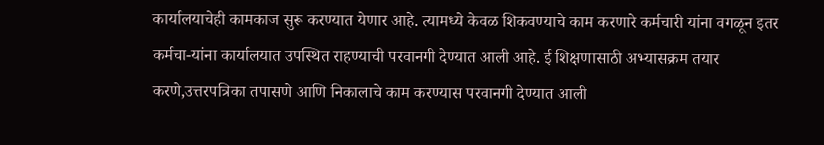कार्यालयाचेही कामकाज सुरू करण्यात येणार आहे. त्यामध्ये केवळ शिकवण्याचे काम करणारे कर्मचारी यांना वगळून इतर कर्मचा-यांना कार्यालयात उपस्थित राहण्याची परवानगी देण्यात आली आहे. ई शिक्षणासाठी अभ्यासक्रम तयार करणे,उत्तरपत्रिका तपासणे आणि निकालाचे काम करण्यास परवानगी देण्यात आली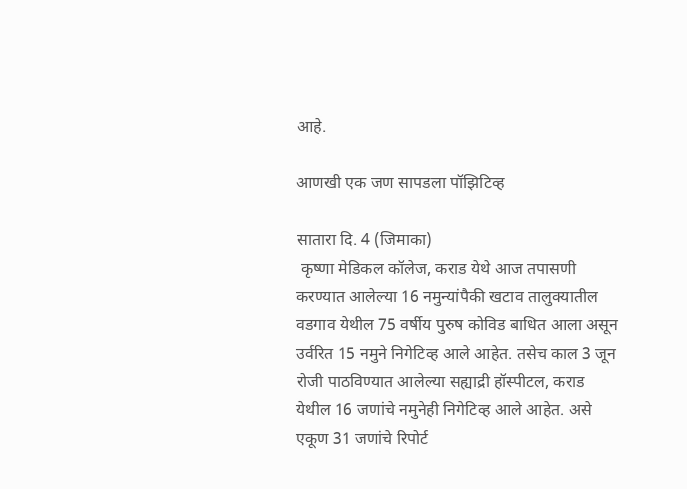आहे.

आणखी एक जण सापडला पॉझिटिव्ह

सातारा दि. 4 (जिमाका)
 कृष्णा मेडिकल कॉलेज, कराड येथे आज तपासणी करण्यात आलेल्या 16 नमुन्यांपैकी खटाव तालुक्यातील वडगाव येथील 75 वर्षीय पुरुष कोविड बाधित आला असून उर्वरित 15 नमुने निगेटिव्ह आले आहेत. तसेच काल 3 जून रोजी पाठविण्यात आलेल्या सह्याद्री हॉस्पीटल, कराड येथील 16 जणांचे नमुनेही निगेटिव्ह आले आहेत. असे एकूण 31 जणांचे रिपोर्ट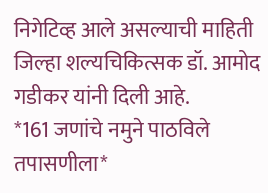निगेटिव्ह आले असल्याची माहिती जिल्हा शल्यचिकित्सक डॉ. आमोद गडीकर यांनी दिली आहे.
*161 जणांचे नमुने पाठविले तपासणीला*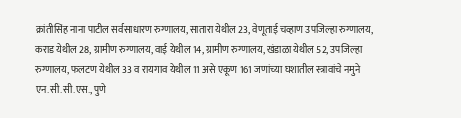क्रांतीसिंह नाना पाटील सर्वसाधारण रुग्णालय, सातारा येथील 23, वेणूताई चव्हाण उपजिल्हा रुग्णालय, कराड येथील 28, ग्रामीण रुग्णालय, वाई येथील 14, ग्रामीण रुग्णालय, खंडाळा येथील 52, उपजिल्हा रुग्णालय, फलटण येथील 33 व रायगाव येथील 11 असे एकूण 161 जणांच्या घशातील स्त्रावांचे नमुने एन.सी.सी.एस., पुणे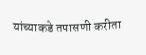यांच्याकडे तपासणी करीता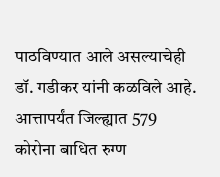पाठविण्यात आले असल्याचेही डॉ. गडीकर यांनी कळविले आहे.
आत्तापर्यंत जिल्ह्यात 579 कोरोना बाधित रुग्ण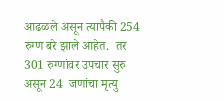आढळले असून त्यापैकी 254 रुग्ण बरे झाले आहेत.  तर 301 रुग्णांवर उपचार सुरु असून 24  जणांचा मृत्यु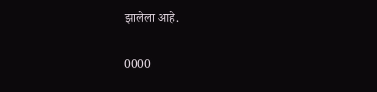झालेला आहे.

0000